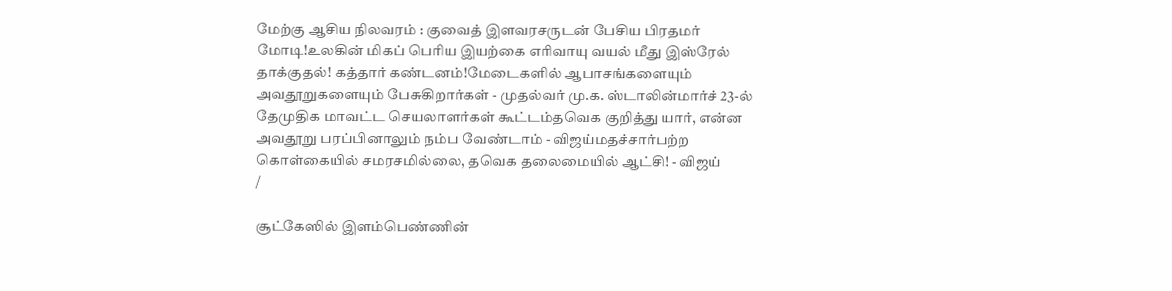மேற்கு ஆசிய நிலவரம் : குவைத் இளவரசருடன் பேசிய பிரதமர் மோடி!உலகின் மிகப் பெரிய இயற்கை எரிவாயு வயல் மீது இஸ்ரேல் தாக்குதல்! கத்தார் கண்டனம்!மேடைகளில் ஆபாசங்களையும் அவதூறுகளையும் பேசுகிறார்கள் - முதல்வர் மு.க. ஸ்டாலின்மார்ச் 23-ல் தேமுதிக மாவட்ட செயலாளர்கள் கூட்டம்தவெக குறித்து யார், என்ன அவதூறு பரப்பினாலும் நம்ப வேண்டாம் - விஜய்மதச்சார்பற்ற கொள்கையில் சமரசமில்லை, தவெக தலைமையில் ஆட்சி! - விஜய்
/

சூட்கேஸில் இளம்பெண்ணின்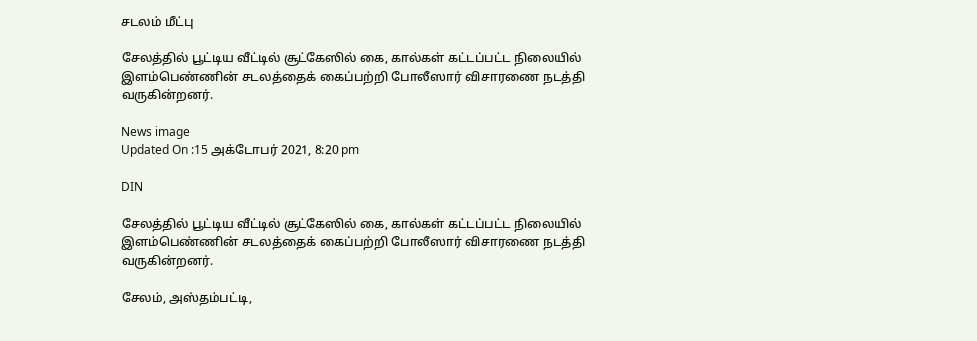சடலம் மீட்பு

சேலத்தில் பூட்டிய வீட்டில் சூட்கேஸில் கை, கால்கள் கட்டப்பட்ட நிலையில் இளம்பெண்ணின் சடலத்தைக் கைப்பற்றி போலீஸார் விசாரணை நடத்தி வருகின்றனர்.

News image
Updated On :15 அக்டோபர் 2021, 8:20 pm

DIN

சேலத்தில் பூட்டிய வீட்டில் சூட்கேஸில் கை, கால்கள் கட்டப்பட்ட நிலையில் இளம்பெண்ணின் சடலத்தைக் கைப்பற்றி போலீஸார் விசாரணை நடத்தி வருகின்றனர்.

சேலம், அஸ்தம்பட்டி,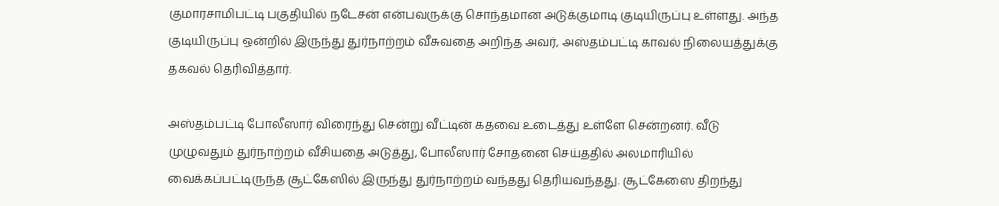குமாரசாமிபட்டி பகுதியில் நடேசன் என்பவருக்கு சொந்தமான அடுக்குமாடி குடியிருப்பு உள்ளது. அந்த குடியிருப்பு ஒன்றில் இருந்து துர்நாற்றம் வீசுவதை அறிந்த அவர், அஸ்தம்பட்டி காவல் நிலையத்துக்கு தகவல் தெரிவித்தார்.

அஸ்தம்பட்டி போலீஸார் விரைந்து சென்று வீட்டின் கதவை உடைத்து உள்ளே சென்றனர். வீடு முழுவதும் துர்நாற்றம் வீசியதை அடுத்து, போலீஸார் சோதனை செய்ததில் அலமாரியில் வைக்கப்பட்டிருந்த சூட்கேஸில் இருந்து துர்நாற்றம் வந்தது தெரியவந்தது. சூட்கேஸை திறந்து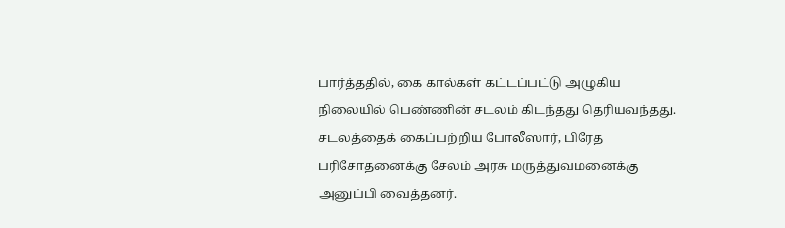பார்த்ததில், கை கால்கள் கட்டப்பட்டு அழுகிய நிலையில் பெண்ணின் சடலம் கிடந்தது தெரியவந்தது. சடலத்தைக் கைப்பற்றிய போலீஸார், பிரேத பரிசோதனைக்கு சேலம் அரசு மருத்துவமனைக்கு அனுப்பி வைத்தனர்.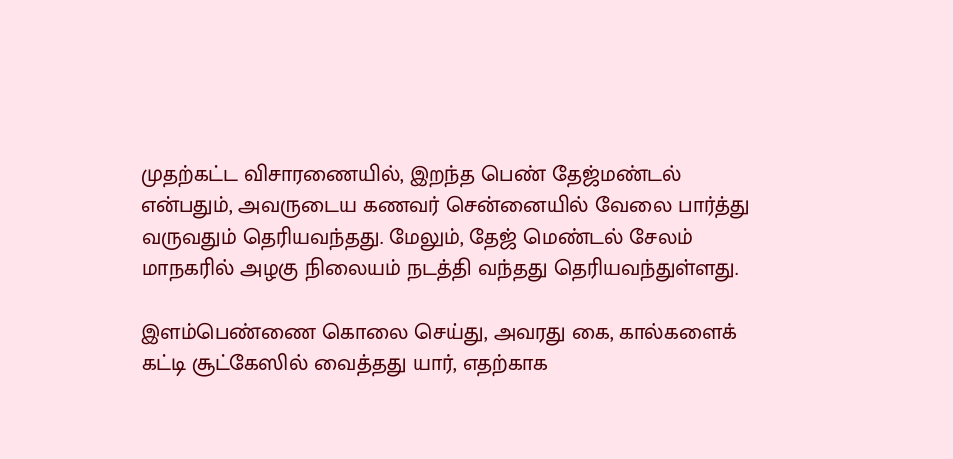முதற்கட்ட விசாரணையில், இறந்த பெண் தேஜ்மண்டல் என்பதும், அவருடைய கணவர் சென்னையில் வேலை பார்த்து வருவதும் தெரியவந்தது. மேலும், தேஜ் மெண்டல் சேலம் மாநகரில் அழகு நிலையம் நடத்தி வந்தது தெரியவந்துள்ளது.

இளம்பெண்ணை கொலை செய்து, அவரது கை, கால்களைக் கட்டி சூட்கேஸில் வைத்தது யார், எதற்காக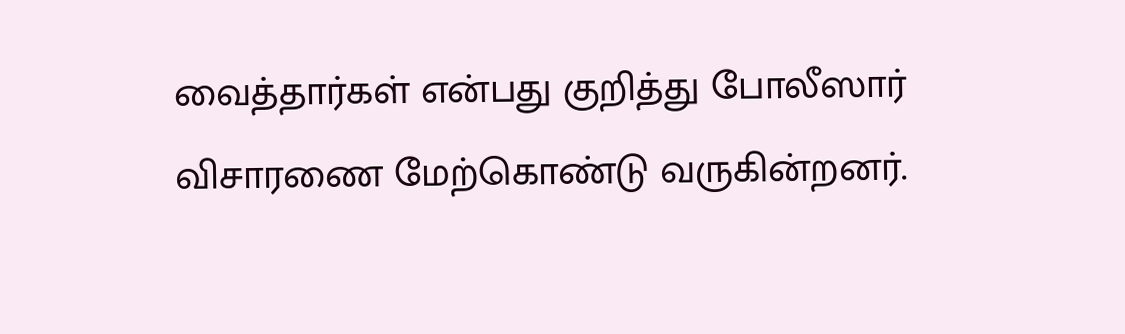வைத்தார்கள் என்பது குறித்து போலீஸார் விசாரணை மேற்கொண்டு வருகின்றனர்.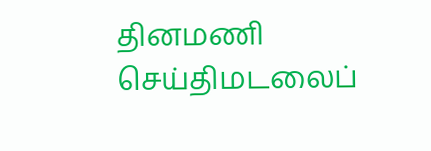தினமணி செய்திமடலைப்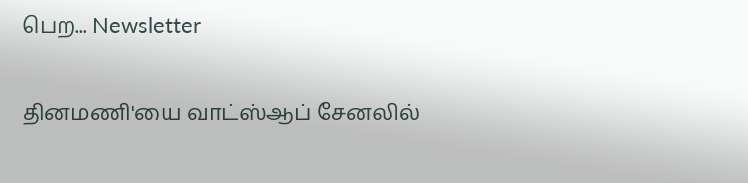பெற... Newsletter

தினமணி'யை வாட்ஸ்ஆப் சேனலில்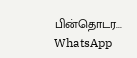பின்தொடர... WhatsApp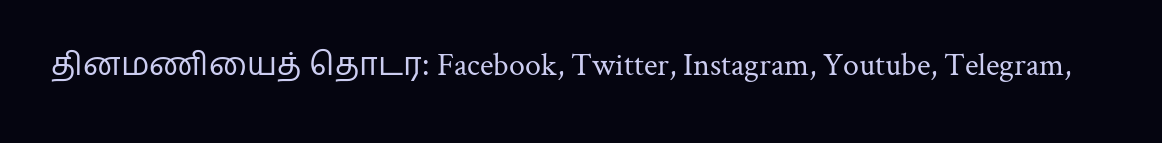தினமணியைத் தொடர: Facebook, Twitter, Instagram, Youtube, Telegram,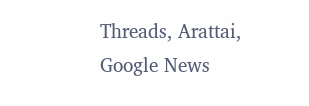Threads, Arattai, Google News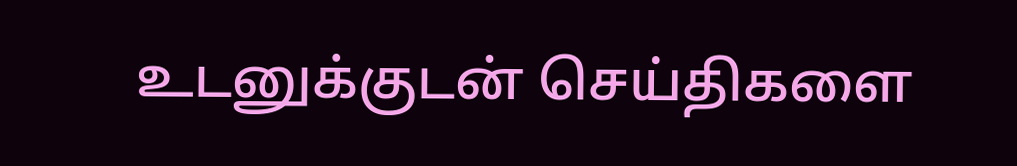உடனுக்குடன் செய்திகளை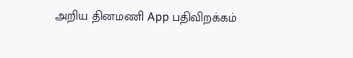அறிய தினமணி App பதிவிறக்கம்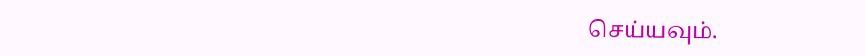செய்யவும்.